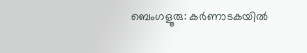ബെംഗളൂരു: കർണാടകയിൽ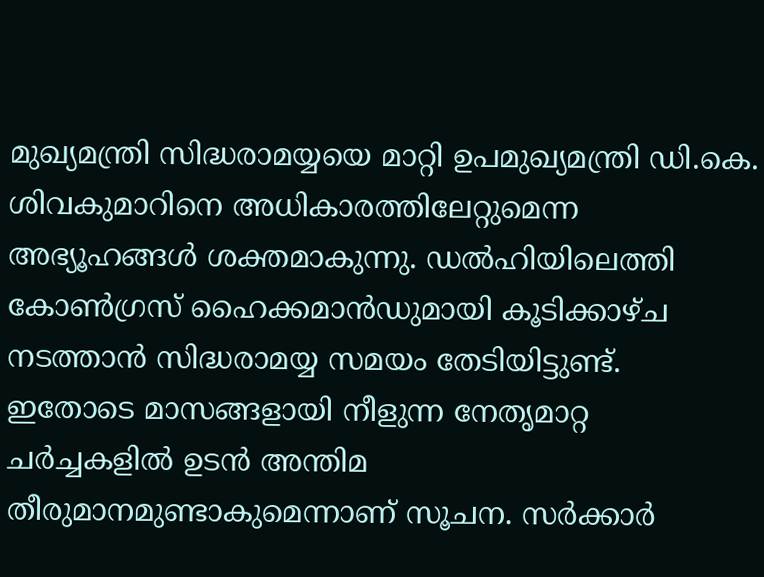മുഖ്യമന്ത്രി സിദ്ധരാമയ്യയെ മാറ്റി ഉപമുഖ്യമന്ത്രി ഡി.കെ. ശിവകുമാറിനെ അധികാരത്തിലേറ്റുമെന്ന അഭ്യൂഹങ്ങൾ ശക്തമാകുന്നു. ഡൽഹിയിലെത്തി കോൺഗ്രസ് ഹൈക്കമാൻഡുമായി കൂടിക്കാഴ്ച നടത്താൻ സിദ്ധരാമയ്യ സമയം തേടിയിട്ടുണ്ട്. ഇതോടെ മാസങ്ങളായി നീളുന്ന നേതൃമാറ്റ ചർച്ചകളിൽ ഉടൻ അന്തിമ തീരുമാനമുണ്ടാകുമെന്നാണ് സൂചന. സർക്കാർ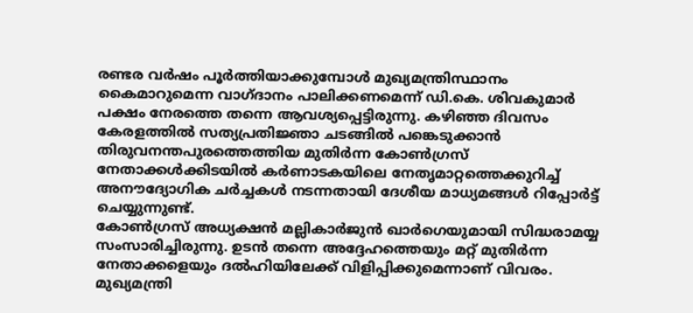രണ്ടര വർഷം പൂർത്തിയാക്കുമ്പോൾ മുഖ്യമന്ത്രിസ്ഥാനം കൈമാറുമെന്ന വാഗ്ദാനം പാലിക്കണമെന്ന് ഡി.കെ. ശിവകുമാർ പക്ഷം നേരത്തെ തന്നെ ആവശ്യപ്പെട്ടിരുന്നു. കഴിഞ്ഞ ദിവസം കേരളത്തിൽ സത്യപ്രതിജ്ഞാ ചടങ്ങിൽ പങ്കെടുക്കാൻ തിരുവനന്തപുരത്തെത്തിയ മുതിർന്ന കോൺഗ്രസ് നേതാക്കൾക്കിടയിൽ കർണാടകയിലെ നേതൃമാറ്റത്തെക്കുറിച്ച് അനൗദ്യോഗിക ചർച്ചകൾ നടന്നതായി ദേശീയ മാധ്യമങ്ങൾ റിപ്പോർട്ട് ചെയ്യുന്നുണ്ട്.
കോൺഗ്രസ് അധ്യക്ഷൻ മല്ലികാർജുൻ ഖാർഗെയുമായി സിദ്ധരാമയ്യ സംസാരിച്ചിരുന്നു. ഉടൻ തന്നെ അദ്ദേഹത്തെയും മറ്റ് മുതിർന്ന നേതാക്കളെയും ദൽഹിയിലേക്ക് വിളിപ്പിക്കുമെന്നാണ് വിവരം. മുഖ്യമന്ത്രി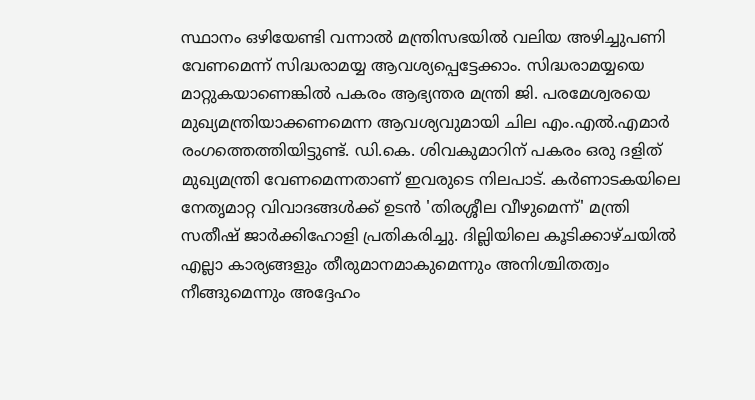സ്ഥാനം ഒഴിയേണ്ടി വന്നാൽ മന്ത്രിസഭയിൽ വലിയ അഴിച്ചുപണി വേണമെന്ന് സിദ്ധരാമയ്യ ആവശ്യപ്പെട്ടേക്കാം. സിദ്ധരാമയ്യയെ മാറ്റുകയാണെങ്കിൽ പകരം ആഭ്യന്തര മന്ത്രി ജി. പരമേശ്വരയെ മുഖ്യമന്ത്രിയാക്കണമെന്ന ആവശ്യവുമായി ചില എം.എൽ.എമാർ രംഗത്തെത്തിയിട്ടുണ്ട്. ഡി.കെ. ശിവകുമാറിന് പകരം ഒരു ദളിത് മുഖ്യമന്ത്രി വേണമെന്നതാണ് ഇവരുടെ നിലപാട്. കർണാടകയിലെ നേതൃമാറ്റ വിവാദങ്ങൾക്ക് ഉടൻ 'തിരശ്ശീല വീഴുമെന്ന്' മന്ത്രി സതീഷ് ജാർക്കിഹോളി പ്രതികരിച്ചു. ദില്ലിയിലെ കൂടിക്കാഴ്ചയിൽ എല്ലാ കാര്യങ്ങളും തീരുമാനമാകുമെന്നും അനിശ്ചിതത്വം നീങ്ങുമെന്നും അദ്ദേഹം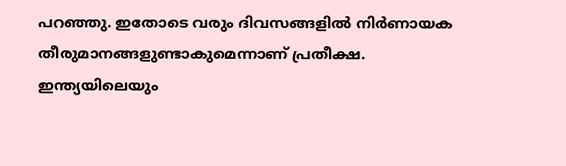പറഞ്ഞു. ഇതോടെ വരും ദിവസങ്ങളിൽ നിർണായക തീരുമാനങ്ങളുണ്ടാകുമെന്നാണ് പ്രതീക്ഷ.
ഇന്ത്യയിലെയും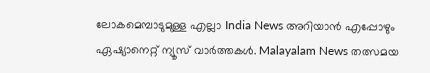ലോകമെമ്പാടുമുള്ള എല്ലാ India News അറിയാൻ എപ്പോഴും ഏഷ്യാനെറ്റ് ന്യൂസ് വാർത്തകൾ. Malayalam News തത്സമയ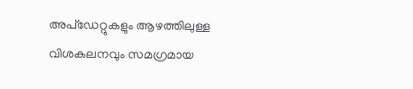അപ്ഡേറ്റുകളും ആഴത്തിലുള്ള വിശകലനവും സമഗ്രമായ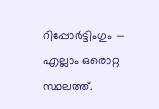റിപ്പോർട്ടിംഗും — എല്ലാം ഒരൊറ്റ സ്ഥലത്ത്.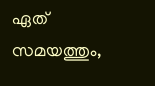ഏത് സമയത്തും,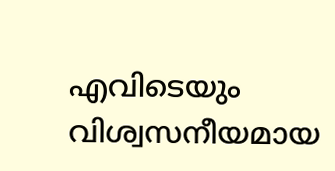എവിടെയും വിശ്വസനീയമായ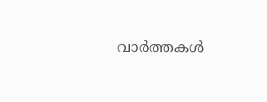വാർത്തകൾ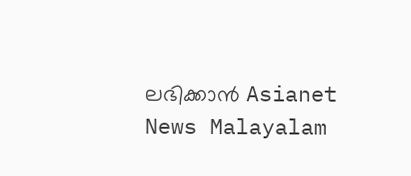ലഭിക്കാൻ Asianet News Malayalam